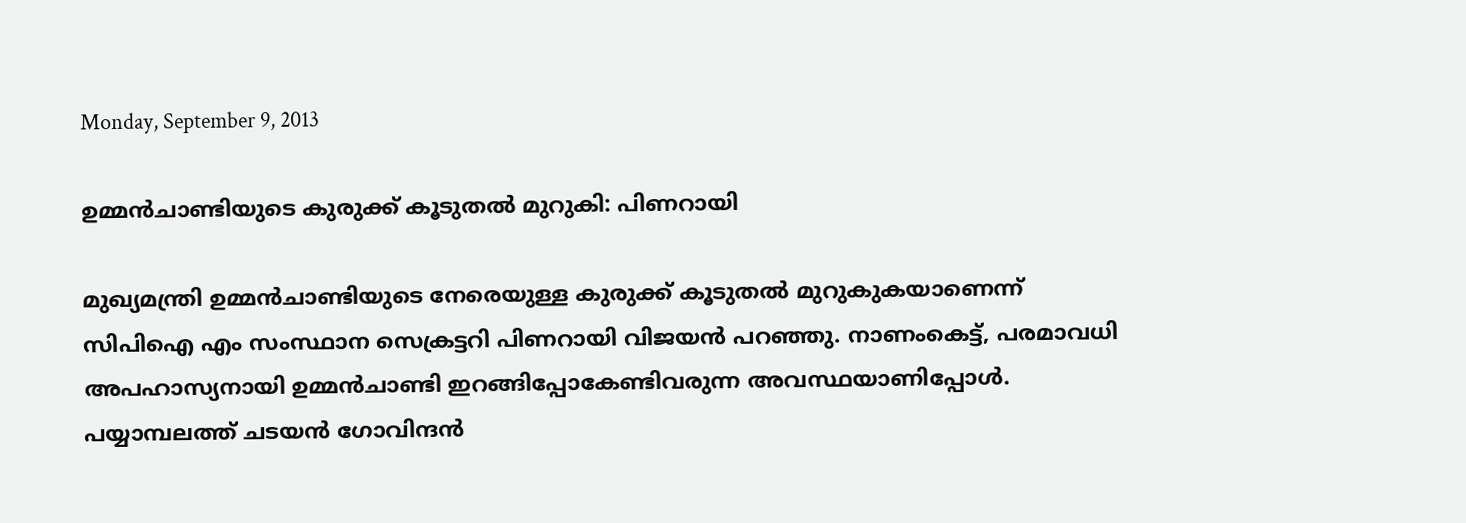Monday, September 9, 2013

ഉമ്മന്‍ചാണ്ടിയുടെ കുരുക്ക് കൂടുതല്‍ മുറുകി: പിണറായി

മുഖ്യമന്ത്രി ഉമ്മന്‍ചാണ്ടിയുടെ നേരെയുള്ള കുരുക്ക് കൂടുതല്‍ മുറുകുകയാണെന്ന് സിപിഐ എം സംസ്ഥാന സെക്രട്ടറി പിണറായി വിജയന്‍ പറഞ്ഞു. നാണംകെട്ട്, പരമാവധി അപഹാസ്യനായി ഉമ്മന്‍ചാണ്ടി ഇറങ്ങിപ്പോകേണ്ടിവരുന്ന അവസ്ഥയാണിപ്പോള്‍. പയ്യാമ്പലത്ത് ചടയന്‍ ഗോവിന്ദന്‍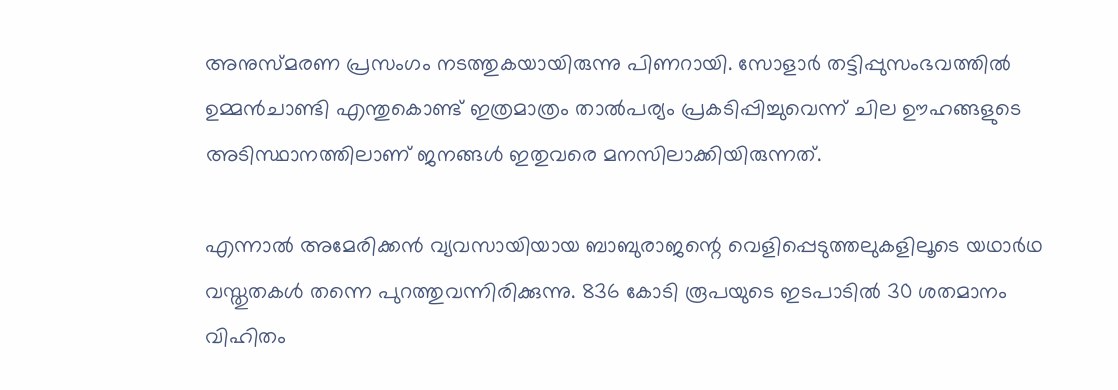അനുസ്മരണ പ്രസംഗം നടത്തുകയായിരുന്നു പിണറായി. സോളാര്‍ തട്ടിപ്പുസംഭവത്തില്‍ ഉമ്മന്‍ചാണ്ടി എന്തുകൊണ്ട് ഇത്രമാത്രം താല്‍പര്യം പ്രകടിപ്പിച്ചുവെന്ന് ചില ഊഹങ്ങളുടെ അടിസ്ഥാനത്തിലാണ് ജനങ്ങള്‍ ഇതുവരെ മനസിലാക്കിയിരുന്നത്.

എന്നാല്‍ അമേരിക്കന്‍ വ്യവസായിയായ ബാബുരാജന്റെ വെളിപ്പെടുത്തലുകളിലൂടെ യഥാര്‍ഥ വസ്തുതകള്‍ തന്നെ പുറത്തുവന്നിരിക്കുന്നു. 836 കോടി രൂപയുടെ ഇടപാടില്‍ 30 ശതമാനം വിഹിതം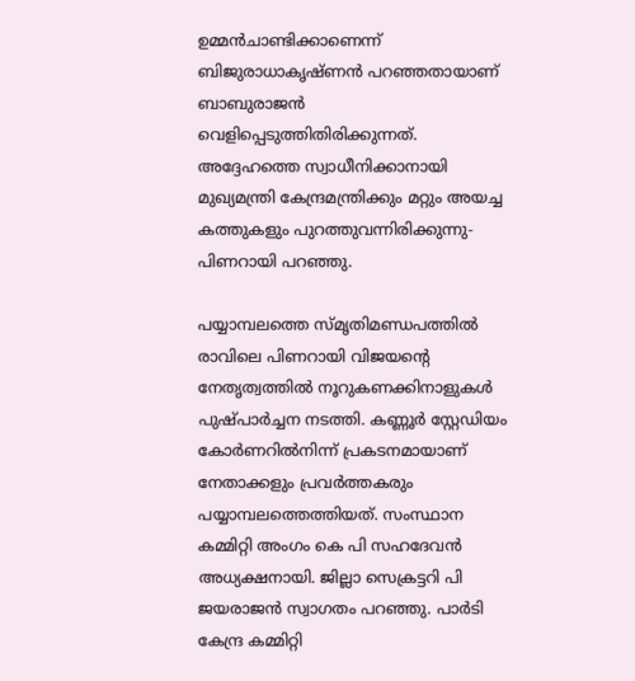ഉമ്മന്‍ചാണ്ടിക്കാണെന്ന് ബിജുരാധാകൃഷ്ണന്‍ പറഞ്ഞതായാണ് ബാബുരാജന്‍ വെളിപ്പെടുത്തിതിരിക്കുന്നത്. അദ്ദേഹത്തെ സ്വാധീനിക്കാനായി മുഖ്യമന്ത്രി കേന്ദ്രമന്ത്രിക്കും മറ്റും അയച്ച കത്തുകളും പുറത്തുവന്നിരിക്കുന്നു- പിണറായി പറഞ്ഞു.

പയ്യാമ്പലത്തെ സ്മൃതിമണ്ഡപത്തില്‍ രാവിലെ പിണറായി വിജയന്റെ നേതൃത്വത്തില്‍ നൂറുകണക്കിനാളുകള്‍ പുഷ്പാര്‍ച്ചന നടത്തി. കണ്ണൂര്‍ സ്റ്റേഡിയം കോര്‍ണറില്‍നിന്ന് പ്രകടനമായാണ് നേതാക്കളും പ്രവര്‍ത്തകരും പയ്യാമ്പലത്തെത്തിയത്. സംസ്ഥാന കമ്മിറ്റി അംഗം കെ പി സഹദേവന്‍ അധ്യക്ഷനായി. ജില്ലാ സെക്രട്ടറി പി ജയരാജന്‍ സ്വാഗതം പറഞ്ഞു. പാര്‍ടി കേന്ദ്ര കമ്മിറ്റി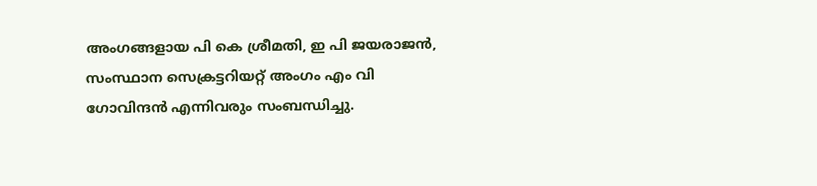അംഗങ്ങളായ പി കെ ശ്രീമതി, ഇ പി ജയരാജന്‍, സംസ്ഥാന സെക്രട്ടറിയറ്റ് അംഗം എം വി ഗോവിന്ദന്‍ എന്നിവരും സംബന്ധിച്ചു.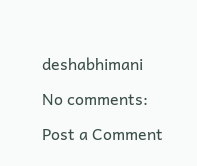deshabhimani

No comments:

Post a Comment